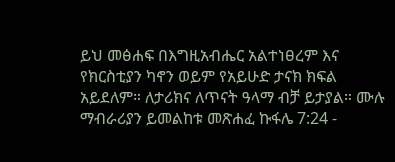ይህ መፅሐፍ በእግዚአብሔር አልተነፀረም እና የክርስቲያን ካኖን ወይም የአይሁድ ታናክ ክፍል አይደለም። ለታሪክና ለጥናት ዓላማ ብቻ ይታያል። ሙሉ ማብራሪያን ይመልከቱ መጽሐፈ ኩፋሌ 7:24 -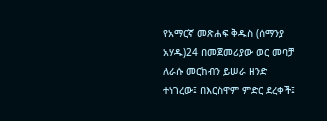የአማርኛ መጽሐፍ ቅዱስ (ሰማንያ አሃዱ)24 በመጀመሪያው ወር መባቻ ለራሱ መርከብን ይሠራ ዘንድ ተነገረው፤ በእርስዋም ምድር ደረቀች፤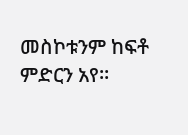መስኮቱንም ከፍቶ ምድርን አየ።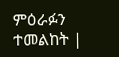ምዕራፉን ተመልከት |